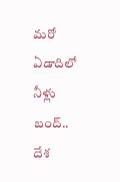మరో ఏడాదిలో నీళ్లు బంద్.. దేశ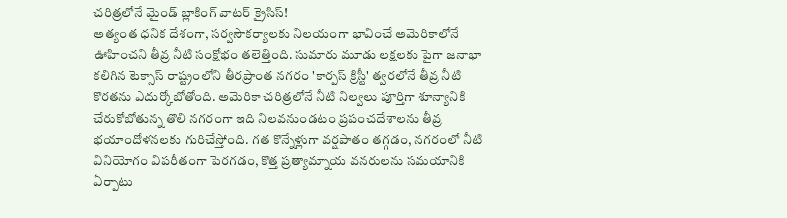చరిత్రలోనే మైండ్ బ్లాకింగ్ వాటర్ క్రైసిస్!
అత్యంత ధనిక దేశంగా, సర్వసౌకర్యాలకు నిలయంగా భావించే అమెరికాలోనే ఊహించని తీవ్ర నీటి సంక్షోభం తలెత్తింది. సుమారు మూడు లక్షలకు పైగా జనాభా కలిగిన టెక్సాస్ రాష్ట్రంలోని తీరప్రాంత నగరం 'కార్పస్ క్రిస్టీ' త్వరలోనే తీవ్ర నీటి కొరతను ఎదుర్కోబోతోంది. అమెరికా చరిత్రలోనే నీటి నిల్వలు పూర్తిగా శూన్యానికి చేరుకోబోతున్న తొలి నగరంగా ఇది నిలవనుండటం ప్రపంచదేశాలను తీవ్ర భయాందోళనలకు గురిచేస్తోంది. గత కొన్నేళ్లుగా వర్షపాతం తగ్గడం, నగరంలో నీటి వినియోగం విపరీతంగా పెరగడం, కొత్త ప్రత్యామ్నాయ వనరులను సమయానికి ఏర్పాటు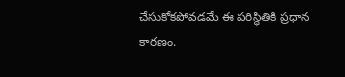చేసుకోకపోవడమే ఈ పరిస్థితికి ప్రధాన కారణం.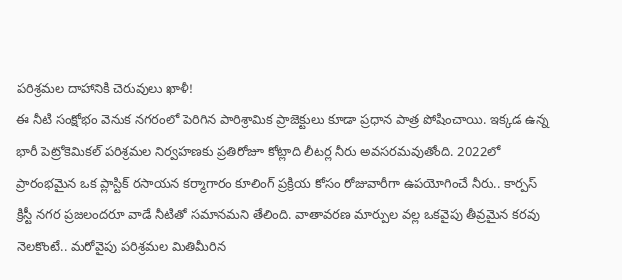పరిశ్రమల దాహానికి చెరువులు ఖాళీ!
ఈ నీటి సంక్షోభం వెనుక నగరంలో పెరిగిన పారిశ్రామిక ప్రాజెక్టులు కూడా ప్రధాన పాత్ర పోషించాయి. ఇక్కడ ఉన్న భారీ పెట్రోకెమికల్ పరిశ్రమల నిర్వహణకు ప్రతిరోజూ కోట్లాది లీటర్ల నీరు అవసరమవుతోంది. 2022లో ప్రారంభమైన ఒక ప్లాస్టిక్ రసాయన కర్మాగారం కూలింగ్ ప్రక్రియ కోసం రోజువారీగా ఉపయోగించే నీరు.. కార్పస్ క్రిస్టీ నగర ప్రజలందరూ వాడే నీటితో సమానమని తేలింది. వాతావరణ మార్పుల వల్ల ఒకవైపు తీవ్రమైన కరవు నెలకొంటే.. మరోవైపు పరిశ్రమల మితిమీరిన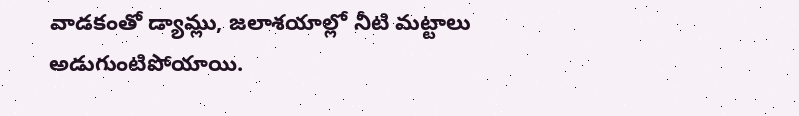వాడకంతో డ్యామ్లు, జలాశయాల్లో నీటి మట్టాలు అడుగుంటిపోయాయి.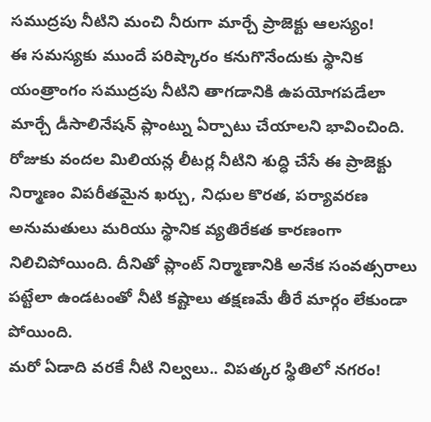సముద్రపు నీటిని మంచి నీరుగా మార్చే ప్రాజెక్టు ఆలస్యం!
ఈ సమస్యకు ముందే పరిష్కారం కనుగొనేందుకు స్థానిక యంత్రాంగం సముద్రపు నీటిని తాగడానికి ఉపయోగపడేలా మార్చే డీసాలినేషన్ ప్లాంట్ను ఏర్పాటు చేయాలని భావించింది. రోజుకు వందల మిలియన్ల లీటర్ల నీటిని శుద్ధి చేసే ఈ ప్రాజెక్టు నిర్మాణం విపరీతమైన ఖర్చు, నిధుల కొరత, పర్యావరణ అనుమతులు మరియు స్థానిక వ్యతిరేకత కారణంగా నిలిచిపోయింది. దీనితో ప్లాంట్ నిర్మాణానికి అనేక సంవత్సరాలు పట్టేలా ఉండటంతో నీటి కష్టాలు తక్షణమే తీరే మార్గం లేకుండా పోయింది.
మరో ఏడాది వరకే నీటి నిల్వలు.. విపత్కర స్థితిలో నగరం!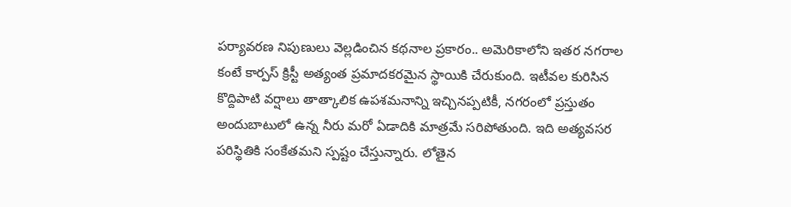పర్యావరణ నిపుణులు వెల్లడించిన కథనాల ప్రకారం.. అమెరికాలోని ఇతర నగరాల కంటే కార్పస్ క్రిస్టీ అత్యంత ప్రమాదకరమైన స్థాయికి చేరుకుంది. ఇటీవల కురిసిన కొద్దిపాటి వర్షాలు తాత్కాలిక ఉపశమనాన్ని ఇచ్చినప్పటికీ, నగరంలో ప్రస్తుతం అందుబాటులో ఉన్న నీరు మరో ఏడాదికి మాత్రమే సరిపోతుంది. ఇది అత్యవసర పరిస్థితికి సంకేతమని స్పష్టం చేస్తున్నారు. లోతైన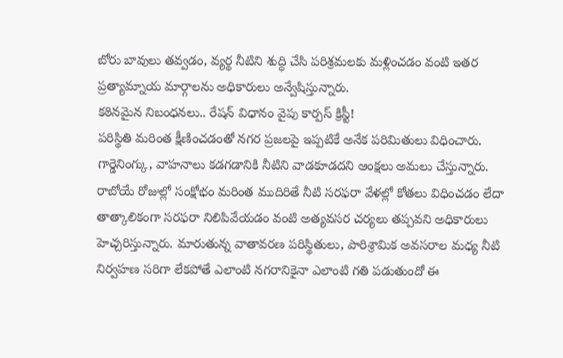బోరు బావులు తవ్వడం, వ్యర్థ నీటిని శుద్ధి చేసి పరిశ్రమలకు మళ్లించడం వంటి ఇతర ప్రత్యామ్నాయ మార్గాలను అధికారులు అన్వేషిస్తున్నారు.
కఠినమైన నిబంధనలు.. రేషన్ విధానం వైపు కార్పస్ క్రిస్టీ!
పరిస్థితి మరింత క్షీణించడంతో నగర ప్రజలపై ఇప్పటికే అనేక పరిమితులు విధించారు. గార్డెనింగ్కు, వాహనాలు కడగడానికి నీటిని వాడకూడదని ఆంక్షలు అమలు చేస్తున్నారు. రాబోయే రోజుల్లో సంక్షోభం మరింత ముదిరితే నీటి సరఫరా వేళల్లో కోతలు విధించడం లేదా తాత్కాలికంగా సరఫరా నిలిపివేయడం వంటి అత్యవసర చర్యలు తప్పవని అధికారులు హెచ్చరిస్తున్నారు. మారుతున్న వాతావరణ పరిస్థితులు, పారిశ్రామిక అవసరాల మధ్య నీటి నిర్వహణ సరిగా లేకపోతే ఎలాంటి నగరానికైనా ఎలాంటి గతి పడుతుందో ఈ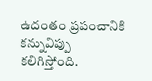ఉదంతం ప్రపంచానికి కన్నువిప్పు కలిగిస్తోంది.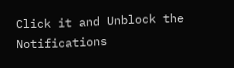Click it and Unblock the Notifications